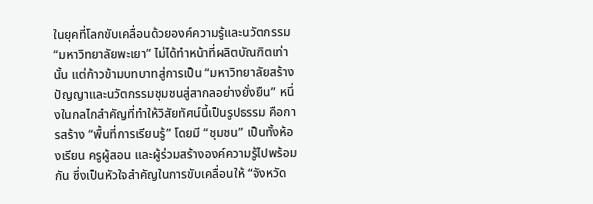ในยุคที่โลกขับเคลื่อนด้วยองค์ความรู้และนวัตกรรม “มหาวิทยาลัยพะเยา” ไม่ได้ทำหน้าที่ผลิตบัณฑิตเท่านั้น แต่ก้าวข้ามบทบาทสู่การเป็น “มหาวิทยาลัยสร้างปัญญาและนวัตกรรมชุมชนสู่สากลอย่างยั่งยืน” หนึ่งในกลไกสำคัญที่ทำให้วิสัยทัศน์นี้เป็นรูปธรรม คือการสร้าง “พื้นที่การเรียนรู้” โดยมี “ชุมชน” เป็นทั้งห้องเรียน ครูผู้สอน และผู้ร่วมสร้างองค์ความรู้ไปพร้อมกัน ซึ่งเป็นหัวใจสำคัญในการขับเคลื่อนให้ “จังหวัด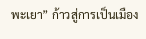พะเยา” ก้าวสู่การเป็นเมือง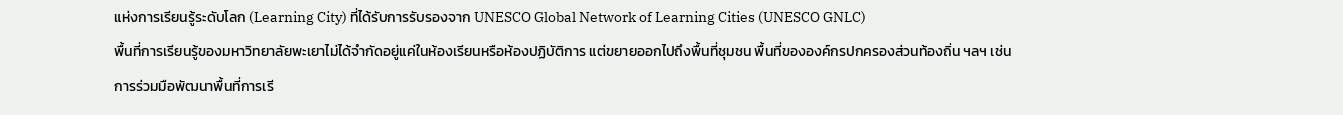แห่งการเรียนรู้ระดับโลก (Learning City) ที่ได้รับการรับรองจาก UNESCO Global Network of Learning Cities (UNESCO GNLC)
พื้นที่การเรียนรู้ของมหาวิทยาลัยพะเยาไม่ได้จำกัดอยู่แค่ในห้องเรียนหรือห้องปฏิบัติการ แต่ขยายออกไปถึงพื้นที่ชุมชน พื้นที่ขององค์กรปกครองส่วนท้องถิ่น ฯลฯ เช่น การร่วมมือพัฒนาพื้นที่การเรี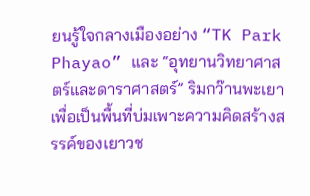ยนรู้ใจกลางเมืองอย่าง “TK Park Phayao” และ “อุทยานวิทยาศาสตร์และดาราศาสตร์” ริมกว๊านพะเยา เพื่อเป็นพื้นที่บ่มเพาะความคิดสร้างสรรค์ของเยาวช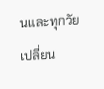นและทุกวัย เปลี่ยน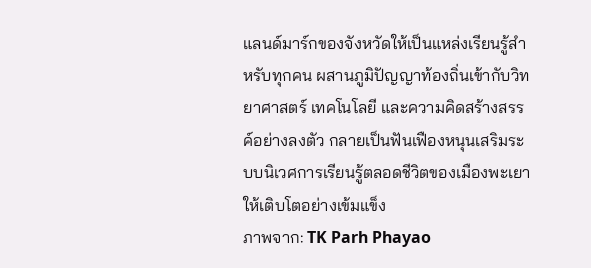แลนด์มาร์กของจังหวัดให้เป็นแหล่งเรียนรู้สำหรับทุกคน ผสานภูมิปัญญาท้องถิ่นเข้ากับวิทยาศาสตร์ เทคโนโลยี และความคิดสร้างสรรค์อย่างลงตัว กลายเป็นฟันเฟืองหนุนเสริมระบบนิเวศการเรียนรู้ตลอดชีวิตของเมืองพะเยาให้เติบโตอย่างเข้มแข็ง
ภาพจาก: TK Parh Phayao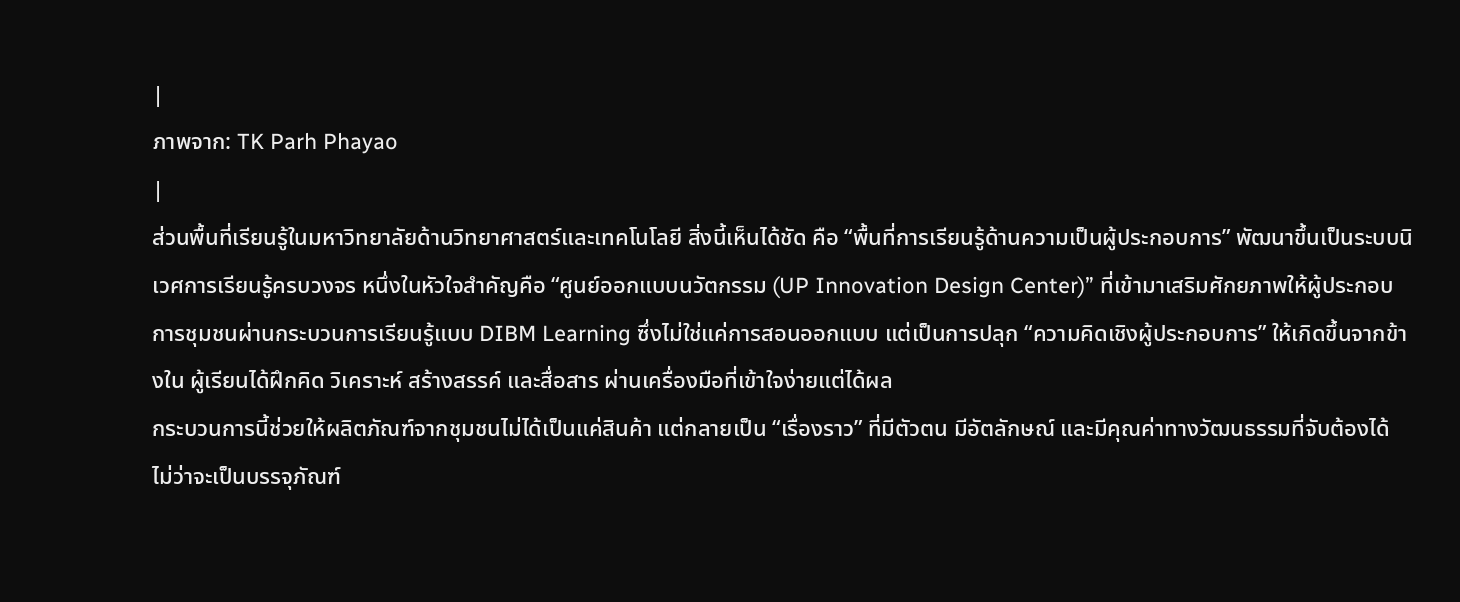|
ภาพจาก: TK Parh Phayao
|
ส่วนพื้นที่เรียนรู้ในมหาวิทยาลัยด้านวิทยาศาสตร์และเทคโนโลยี สิ่งนี้เห็นได้ชัด คือ “พื้นที่การเรียนรู้ด้านความเป็นผู้ประกอบการ” พัฒนาขึ้นเป็นระบบนิเวศการเรียนรู้ครบวงจร หนึ่งในหัวใจสำคัญคือ “ศูนย์ออกแบบนวัตกรรม (UP Innovation Design Center)” ที่เข้ามาเสริมศักยภาพให้ผู้ประกอบการชุมชนผ่านกระบวนการเรียนรู้แบบ DIBM Learning ซึ่งไม่ใช่แค่การสอนออกแบบ แต่เป็นการปลุก “ความคิดเชิงผู้ประกอบการ” ให้เกิดขึ้นจากข้างใน ผู้เรียนได้ฝึกคิด วิเคราะห์ สร้างสรรค์ และสื่อสาร ผ่านเครื่องมือที่เข้าใจง่ายแต่ได้ผล
กระบวนการนี้ช่วยให้ผลิตภัณฑ์จากชุมชนไม่ได้เป็นแค่สินค้า แต่กลายเป็น “เรื่องราว” ที่มีตัวตน มีอัตลักษณ์ และมีคุณค่าทางวัฒนธรรมที่จับต้องได้ ไม่ว่าจะเป็นบรรจุภัณฑ์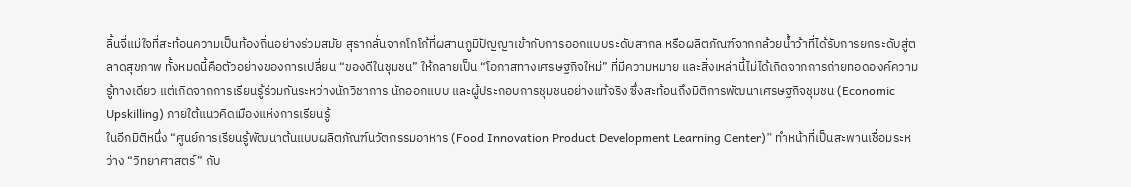ลิ้นจี่แม่ใจที่สะท้อนความเป็นท้องถิ่นอย่างร่วมสมัย สุรากลั่นจากโกโก้ที่ผสานภูมิปัญญาเข้ากับการออกแบบระดับสากล หรือผลิตภัณฑ์จากกล้วยน้ำว้าที่ได้รับการยกระดับสู่ตลาดสุขภาพ ทั้งหมดนี้คือตัวอย่างของการเปลี่ยน “ของดีในชุมชน” ให้กลายเป็น “โอกาสทางเศรษฐกิจใหม่” ที่มีความหมาย และสิ่งเหล่านี้ไม่ได้เกิดจากการถ่ายทอดองค์ความรู้ทางเดียว แต่เกิดจากการเรียนรู้ร่วมกันระหว่างนักวิชาการ นักออกแบบ และผู้ประกอบการชุมชนอย่างแท้จริง ซึ่งสะท้อนถึงมิติการพัฒนาเศรษฐกิจชุมชน (Economic Upskilling) ภายใต้แนวคิดเมืองแห่งการเรียนรู้
ในอีกมิติหนึ่ง “ศูนย์การเรียนรู้พัฒนาต้นแบบผลิตภัณฑ์นวัตกรรมอาหาร (Food Innovation Product Development Learning Center)” ทำหน้าที่เป็นสะพานเชื่อมระหว่าง “วิทยาศาสตร์” กับ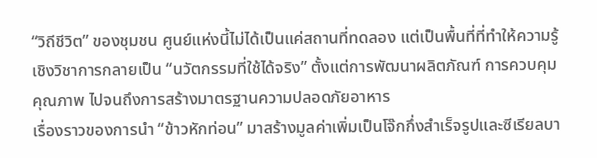“วิถีชีวิต” ของชุมชน ศูนย์แห่งนี้ไม่ได้เป็นแค่สถานที่ทดลอง แต่เป็นพื้นที่ที่ทำให้ความรู้เชิงวิชาการกลายเป็น “นวัตกรรมที่ใช้ได้จริง” ตั้งแต่การพัฒนาผลิตภัณฑ์ การควบคุมคุณภาพ ไปจนถึงการสร้างมาตรฐานความปลอดภัยอาหาร
เรื่องราวของการนำ “ข้าวหักท่อน” มาสร้างมูลค่าเพิ่มเป็นโจ๊กกึ่งสำเร็จรูปและซีเรียลบา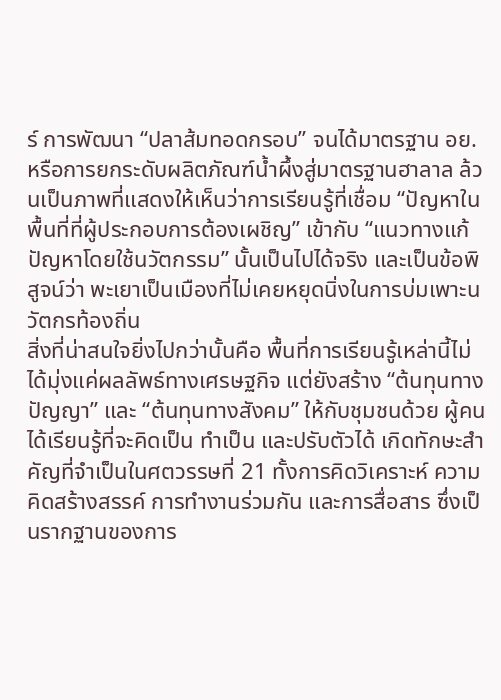ร์ การพัฒนา “ปลาส้มทอดกรอบ” จนได้มาตรฐาน อย. หรือการยกระดับผลิตภัณฑ์น้ำผึ้งสู่มาตรฐานฮาลาล ล้วนเป็นภาพที่แสดงให้เห็นว่าการเรียนรู้ที่เชื่อม “ปัญหาในพื้นที่ที่ผู้ประกอบการต้องเผชิญ” เข้ากับ “แนวทางแก้ปัญหาโดยใช้นวัตกรรม” นั้นเป็นไปได้จริง และเป็นข้อพิสูจน์ว่า พะเยาเป็นเมืองที่ไม่เคยหยุดนิ่งในการบ่มเพาะนวัตกรท้องถิ่น
สิ่งที่น่าสนใจยิ่งไปกว่านั้นคือ พื้นที่การเรียนรู้เหล่านี้ไม่ได้มุ่งแค่ผลลัพธ์ทางเศรษฐกิจ แต่ยังสร้าง “ต้นทุนทางปัญญา” และ “ต้นทุนทางสังคม” ให้กับชุมชนด้วย ผู้คนได้เรียนรู้ที่จะคิดเป็น ทำเป็น และปรับตัวได้ เกิดทักษะสำคัญที่จำเป็นในศตวรรษที่ 21 ทั้งการคิดวิเคราะห์ ความคิดสร้างสรรค์ การทำงานร่วมกัน และการสื่อสาร ซึ่งเป็นรากฐานของการ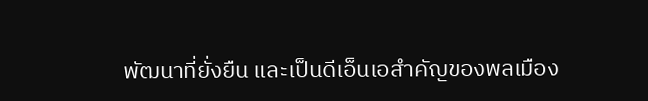พัฒนาที่ยั่งยืน และเป็นดีเอ็นเอสำคัญของพลเมือง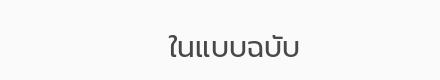ในแบบฉบับ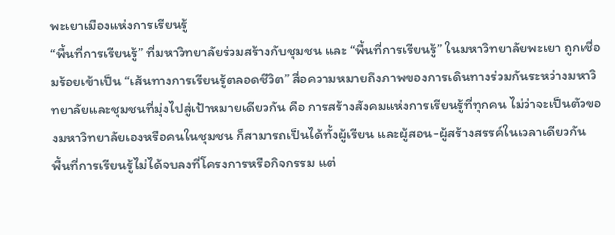พะเยาเมืองแห่งการเรียนรู้
“พื้นที่การเรียนรู้” ที่มหาวิทยาลัยร่วมสร้างกับชุมชน และ “พื้นที่การเรียนรู้” ในมหาวิทยาลัยพะเยา ถูกเชื่อมร้อยเข้าเป็น “เส้นทางการเรียนรู้ตลอดชีวิต” สื่อความหมายถึงภาพของการเดินทางร่วมกันระหว่างมหาวิทยาลัยและชุมชนที่มุ่งไปสู่เป้าหมายเดียวกัน คือ การสร้างสังคมแห่งการเรียนรู้ที่ทุกคน ไม่ว่าจะเป็นตัวของมหาวิทยาลัยเองหรือคนในชุมชน ก็สามารถเป็นได้ทั้งผู้เรียน และผู้สอน-ผู้สร้างสรรค์ในเวลาเดียวกัน
พื้นที่การเรียนรู้ไม่ได้จบลงที่โครงการหรือกิจกรรม แต่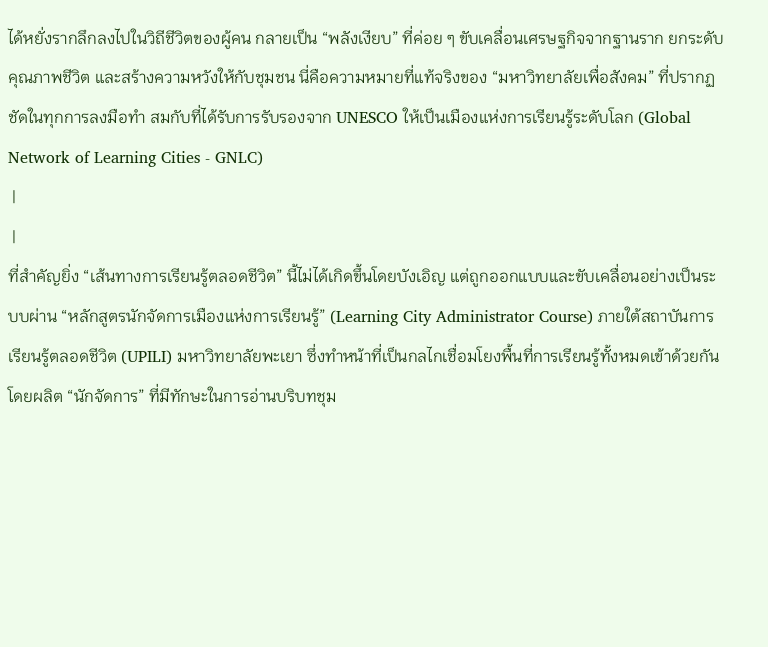ได้หยั่งรากลึกลงไปในวิถีชีวิตของผู้คน กลายเป็น “พลังเงียบ” ที่ค่อย ๆ ขับเคลื่อนเศรษฐกิจจากฐานราก ยกระดับคุณภาพชีวิต และสร้างความหวังให้กับชุมชน นี่คือความหมายที่แท้จริงของ “มหาวิทยาลัยเพื่อสังคม” ที่ปรากฏชัดในทุกการลงมือทำ สมกับที่ได้รับการรับรองจาก UNESCO ให้เป็นเมืองแห่งการเรียนรู้ระดับโลก (Global Network of Learning Cities - GNLC)
 |
 |
ที่สำคัญยิ่ง “เส้นทางการเรียนรู้ตลอดชีวิต” นี้ไม่ได้เกิดขึ้นโดยบังเอิญ แต่ถูกออกแบบและขับเคลื่อนอย่างเป็นระบบผ่าน “หลักสูตรนักจัดการเมืองแห่งการเรียนรู้” (Learning City Administrator Course) ภายใต้สถาบันการเรียนรู้ตลอดชีวิต (UPILI) มหาวิทยาลัยพะเยา ซึ่งทำหน้าที่เป็นกลไกเชื่อมโยงพื้นที่การเรียนรู้ทั้งหมดเข้าด้วยกัน โดยผลิต “นักจัดการ” ที่มีทักษะในการอ่านบริบทชุม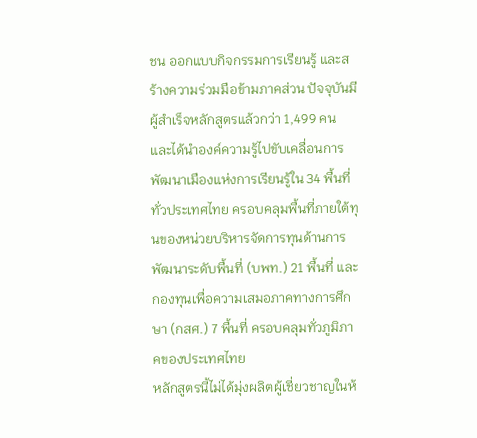ชน ออกแบบกิจกรรมการเรียนรู้ และสร้างความร่วมมือข้ามภาคส่วน ปัจจุบันมีผู้สำเร็จหลักสูตรแล้วกว่า 1,499 คน และได้นำองค์ความรู้ไปขับเคลื่อนการพัฒนาเมืองแห่งการเรียนรู้ใน 34 พื้นที่ทั่วประเทศไทย ครอบคลุมพื้นที่ภายใต้ทุนของหน่วยบริหารจัดการทุนด้านการพัฒนาระดับพื้นที่ (บพท.) 21 พื้นที่ และ กองทุนเพื่อความเสมอภาคทางการศึกษา (กสศ.) 7 พื้นที่ ครอบคลุมทั่วภูมิภาคของประเทศไทย
หลักสูตรนี้ไม่ได้มุ่งผลิตผู้เชี่ยวชาญในห้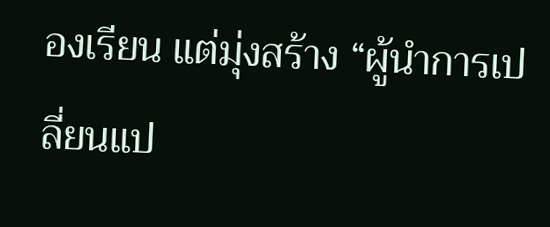องเรียน แต่มุ่งสร้าง “ผู้นำการเปลี่ยนแป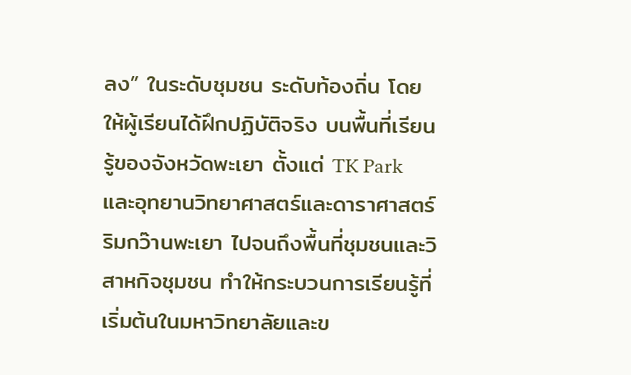ลง” ในระดับชุมชน ระดับท้องถิ่น โดยให้ผู้เรียนได้ฝึกปฏิบัติจริง บนพื้นที่เรียนรู้ของจังหวัดพะเยา ตั้งแต่ TK Park และอุทยานวิทยาศาสตร์และดาราศาสตร์ริมกว๊านพะเยา ไปจนถึงพื้นที่ชุมชนและวิสาหกิจชุมชน ทำให้กระบวนการเรียนรู้ที่เริ่มต้นในมหาวิทยาลัยและข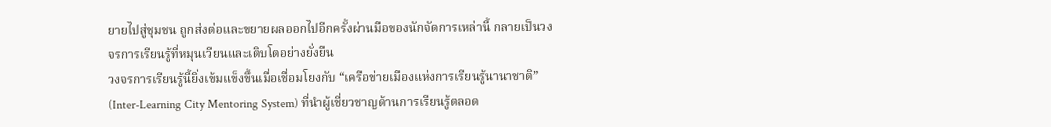ยายไปสู่ชุมชน ถูกส่งต่อและขยายผลออกไปอีกครั้งผ่านมือของนักจัดการเหล่านี้ กลายเป็นวงจรการเรียนรู้ที่หมุนเวียนและเติบโตอย่างยั่งยืน
วงจรการเรียนรู้นี้ยิ่งเข้มแข็งขึ้นเมื่อเชื่อมโยงกับ “เครือข่ายเมืองแห่งการเรียนรู้นานาชาติ” (Inter-Learning City Mentoring System) ที่นำผู้เชี่ยวชาญด้านการเรียนรู้ตลอด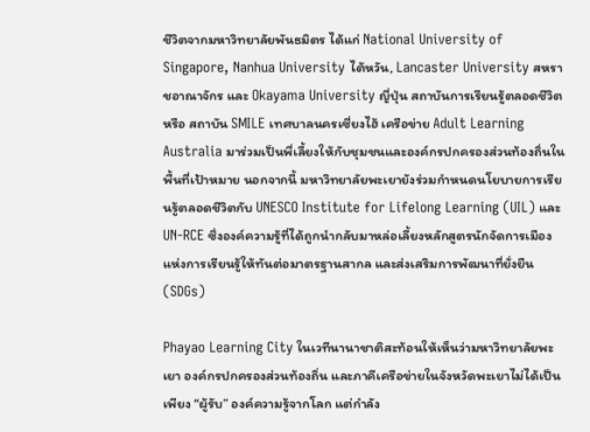ชีวิตจากมหาวิทยาลัยพันธมิตร ได้แก่ National University of Singapore, Nanhua University ไต้หวัน, Lancaster University สหราชอาณาจักร และ Okayama University ญี่ปุ่น สถาบันการเรียนรู้ตลอดชีวิต หรือ สถาบัน SMILE เทศบาลนครเซี่ยงไฮ้ เครือข่าย Adult Learning Australia มาร่วมเป็นพี่เลี้ยงให้กับชุมชนและองค์กรปกครองส่วนท้องถิ่นในพื้นที่เป้าหมาย นอกจากนี้ มหาวิทยาลัยพะเยายังร่วมกำหนดนโยบายการเรียนรู้ตลอดชีวิตกับ UNESCO Institute for Lifelong Learning (UIL) และ UN-RCE ซึ่งองค์ความรู้ที่ได้ถูกนำกลับมาหล่อเลี้ยงหลักสูตรนักจัดการเมืองแห่งการเรียนรู้ให้ทันต่อมาตรฐานสากล และส่งเสริมการพัฒนาที่ยั่งยืน (SDGs)

Phayao Learning City ในเวทีนานาชาติสะท้อนให้เห็นว่ามหาวิทยาลัยพะเยา องค์กรปกครองส่วนท้องถิ่น และภาคีเครือข่ายในจังหวัดพะเยาไม่ได้เป็นเพียง “ผู้รับ” องค์ความรู้จากโลก แต่กำลัง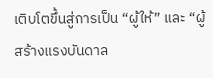เติบโตขึ้นสู่การเป็น “ผู้ให้” และ “ผู้สร้างแรงบันดาล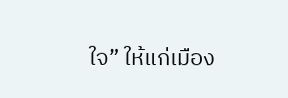ใจ” ให้แก่เมือง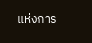แห่งการ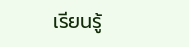เรียนรู้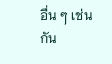อื่น ๆ เช่นกัน